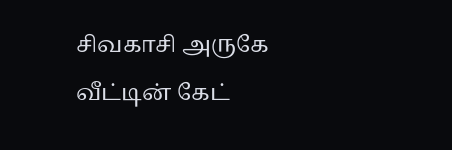சிவகாசி அருகே வீட்டின் கேட்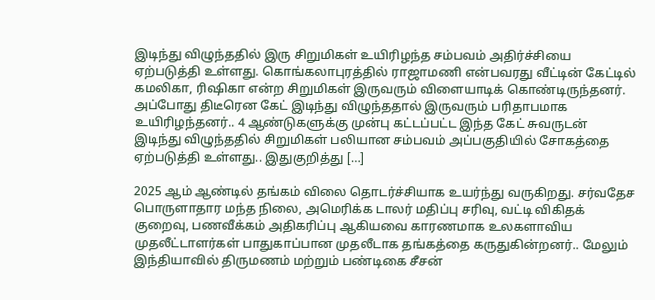இடிந்து விழுந்ததில் இரு சிறுமிகள் உயிரிழந்த சம்பவம் அதிர்ச்சியை ஏற்படுத்தி உள்ளது. கொங்கலாபுரத்தில் ராஜாமணி என்பவரது வீட்டின் கேட்டில் கமலிகா, ரிஷிகா என்ற சிறுமிகள் இருவரும் விளையாடிக் கொண்டிருந்தனர். அப்போது திடீரென கேட் இடிந்து விழுந்ததால் இருவரும் பரிதாபமாக உயிரிழந்தனர்.. 4 ஆண்டுகளுக்கு முன்பு கட்டப்பட்ட இந்த கேட் சுவருடன் இடிந்து விழுந்ததில் சிறுமிகள் பலியான சம்பவம் அப்பகுதியில் சோகத்தை ஏற்படுத்தி உள்ளது.. இதுகுறித்து […]

2025 ஆம் ஆண்டில் தங்கம் விலை தொடர்ச்சியாக உயர்ந்து வருகிறது. சர்வதேச பொருளாதார மந்த நிலை, அமெரிக்க டாலர் மதிப்பு சரிவு, வட்டி விகிதக் குறைவு, பணவீக்கம் அதிகரிப்பு ஆகியவை காரணமாக உலகளாவிய முதலீட்டாளர்கள் பாதுகாப்பான முதலீடாக தங்கத்தை கருதுகின்றனர்.. மேலும் இந்தியாவில் திருமணம் மற்றும் பண்டிகை சீசன்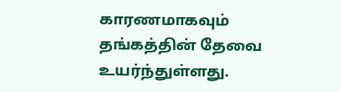காரணமாகவும் தங்கத்தின் தேவை உயர்ந்துள்ளது.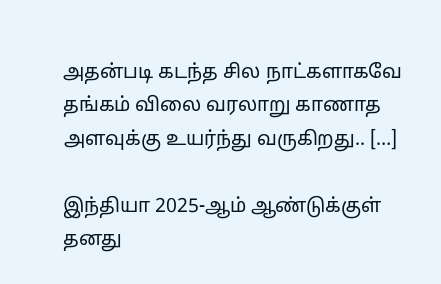அதன்படி கடந்த சில நாட்களாகவே தங்கம் விலை வரலாறு காணாத அளவுக்கு உயர்ந்து வருகிறது.. […]

இந்தியா 2025-ஆம் ஆண்டுக்குள் தனது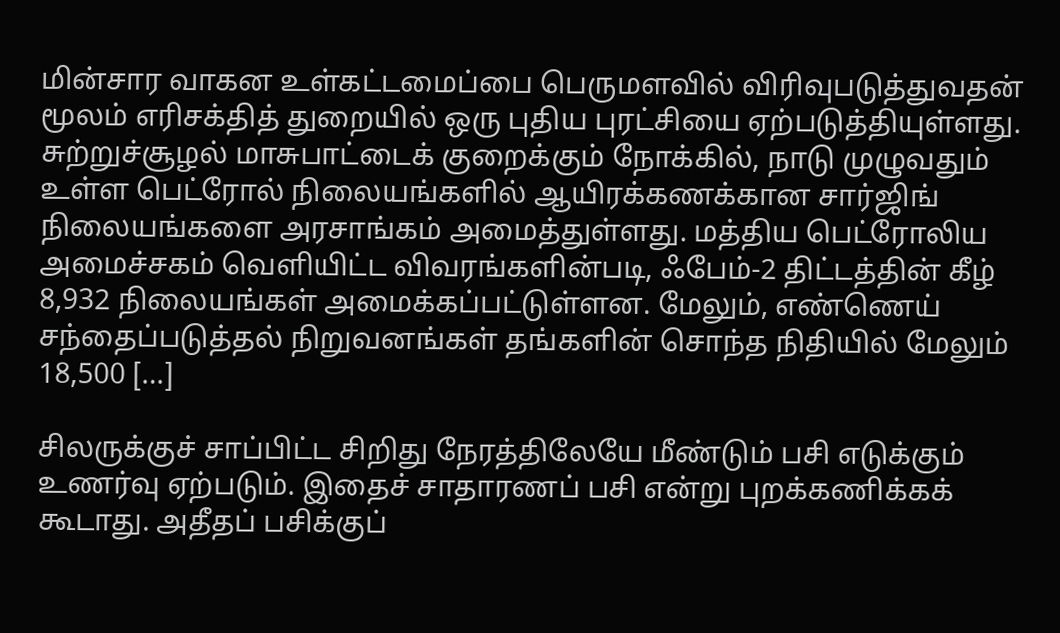மின்சார வாகன உள்கட்டமைப்பை பெருமளவில் விரிவுபடுத்துவதன் மூலம் எரிசக்தித் துறையில் ஒரு புதிய புரட்சியை ஏற்படுத்தியுள்ளது. சுற்றுச்சூழல் மாசுபாட்டைக் குறைக்கும் நோக்கில், நாடு முழுவதும் உள்ள பெட்ரோல் நிலையங்களில் ஆயிரக்கணக்கான சார்ஜிங் நிலையங்களை அரசாங்கம் அமைத்துள்ளது. மத்திய பெட்ரோலிய அமைச்சகம் வெளியிட்ட விவரங்களின்படி, ஃபேம்-2 திட்டத்தின் கீழ் 8,932 நிலையங்கள் அமைக்கப்பட்டுள்ளன. மேலும், எண்ணெய் சந்தைப்படுத்தல் நிறுவனங்கள் தங்களின் சொந்த நிதியில் மேலும் 18,500 […]

சிலருக்குச் சாப்பிட்ட சிறிது நேரத்திலேயே மீண்டும் பசி எடுக்கும் உணர்வு ஏற்படும். இதைச் சாதாரணப் பசி என்று புறக்கணிக்கக் கூடாது. அதீதப் பசிக்குப்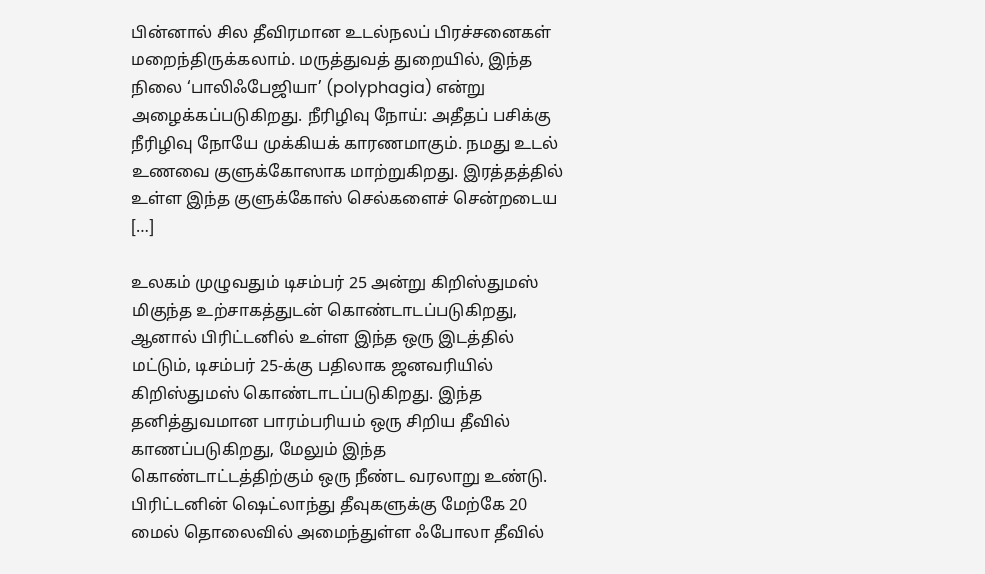பின்னால் சில தீவிரமான உடல்நலப் பிரச்சனைகள் மறைந்திருக்கலாம். மருத்துவத் துறையில், இந்த நிலை ‘பாலிஃபேஜியா’ (polyphagia) என்று அழைக்கப்படுகிறது. நீரிழிவு நோய்: அதீதப் பசிக்கு நீரிழிவு நோயே முக்கியக் காரணமாகும். நமது உடல் உணவை குளுக்கோஸாக மாற்றுகிறது. இரத்தத்தில் உள்ள இந்த குளுக்கோஸ் செல்களைச் சென்றடைய […]

உலகம் முழுவதும் டிசம்பர் 25 அன்று கிறிஸ்துமஸ் மிகுந்த உற்சாகத்துடன் கொண்டாடப்படுகிறது, ஆனால் பிரிட்டனில் உள்ள இந்த ஒரு இடத்தில் மட்டும், டிசம்பர் 25-க்கு பதிலாக ஜனவரியில் கிறிஸ்துமஸ் கொண்டாடப்படுகிறது. இந்த தனித்துவமான பாரம்பரியம் ஒரு சிறிய தீவில் காணப்படுகிறது, மேலும் இந்த கொண்டாட்டத்திற்கும் ஒரு நீண்ட வரலாறு உண்டு. பிரிட்டனின் ஷெட்லாந்து தீவுகளுக்கு மேற்கே 20 மைல் தொலைவில் அமைந்துள்ள ஃபோலா தீவில்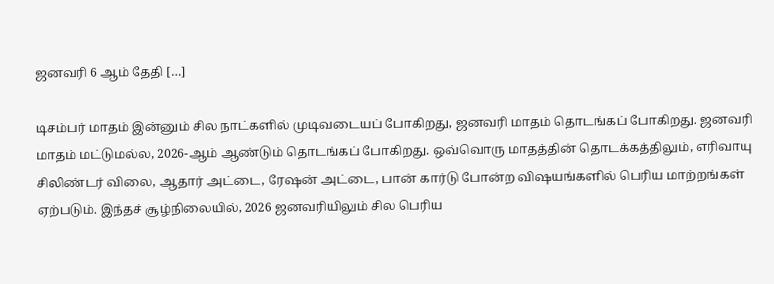ஜனவரி 6 ஆம் தேதி […]

டிசம்பர் மாதம் இன்னும் சில நாட்களில் முடிவடையப் போகிறது, ஜனவரி மாதம் தொடங்கப் போகிறது. ஜனவரி மாதம் மட்டுமல்ல, 2026-ஆம் ஆண்டும் தொடங்கப் போகிறது. ஒவ்வொரு மாதத்தின் தொடக்கத்திலும், எரிவாயு சிலிண்டர் விலை, ஆதார் அட்டை, ரேஷன் அட்டை, பான் கார்டு போன்ற விஷயங்களில் பெரிய மாற்றங்கள் ஏற்படும். இந்தச் சூழ்நிலையில், 2026 ஜனவரியிலும் சில பெரிய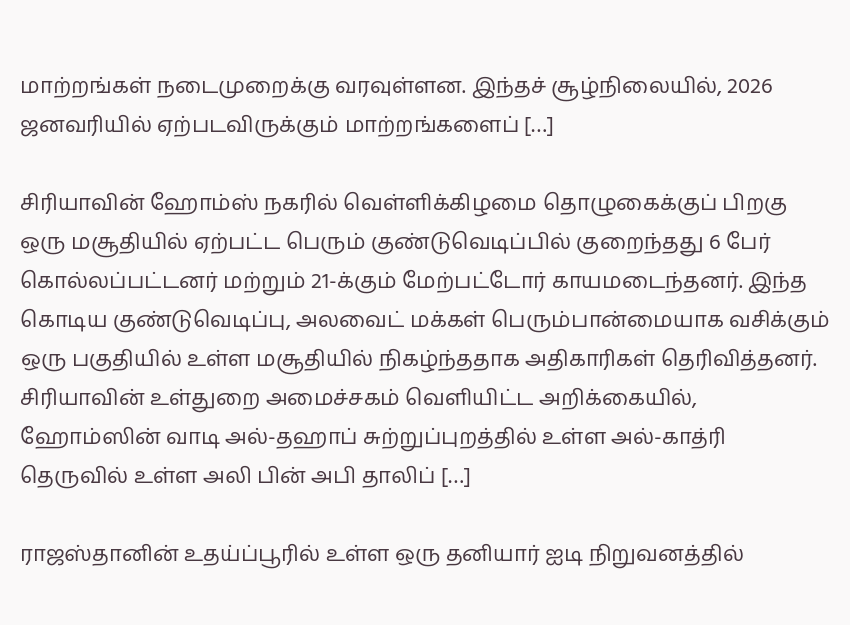மாற்றங்கள் நடைமுறைக்கு வரவுள்ளன. இந்தச் சூழ்நிலையில், 2026 ஜனவரியில் ஏற்படவிருக்கும் மாற்றங்களைப் […]

சிரியாவின் ஹோம்ஸ் நகரில் வெள்ளிக்கிழமை தொழுகைக்குப் பிறகு ஒரு மசூதியில் ஏற்பட்ட பெரும் குண்டுவெடிப்பில் குறைந்தது 6 பேர் கொல்லப்பட்டனர் மற்றும் 21-க்கும் மேற்பட்டோர் காயமடைந்தனர். இந்த கொடிய குண்டுவெடிப்பு, அலவைட் மக்கள் பெரும்பான்மையாக வசிக்கும் ஒரு பகுதியில் உள்ள மசூதியில் நிகழ்ந்ததாக அதிகாரிகள் தெரிவித்தனர். சிரியாவின் உள்துறை அமைச்சகம் வெளியிட்ட அறிக்கையில், ஹோம்ஸின் வாடி அல்-தஹாப் சுற்றுப்புறத்தில் உள்ள அல்-காத்ரி தெருவில் உள்ள அலி பின் அபி தாலிப் […]

ராஜஸ்தானின் உதய்ப்பூரில் உள்ள ஒரு தனியார் ஐடி நிறுவனத்தில்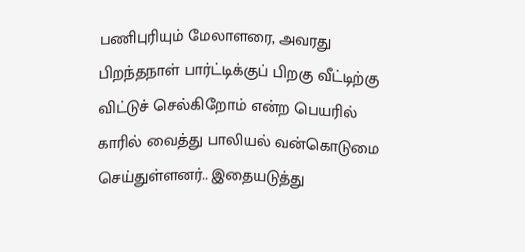பணிபுரியும் மேலாளரை, அவரது பிறந்தநாள் பார்ட்டிக்குப் பிறகு வீட்டிற்கு விட்டுச் செல்கிறோம் என்ற பெயரில் காரில் வைத்து பாலியல் வன்கொடுமை செய்துள்ளனர்.. இதையடுத்து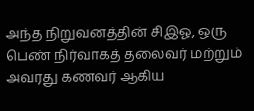அந்த நிறுவனத்தின் சிஇஓ, ஒரு பெண் நிர்வாகத் தலைவர் மற்றும் அவரது கணவர் ஆகிய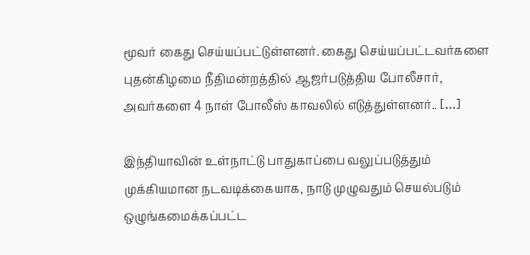மூவர் கைது செய்யப்பட்டுள்ளனர். கைது செய்யப்பட்டவர்களை புதன்கிழமை நீதிமன்றத்தில் ஆஜர்படுத்திய போலீசார், அவர்களை 4 நாள் போலீஸ் காவலில் எடுத்துள்ளனர்.. […]

இந்தியாவின் உள்நாட்டு பாதுகாப்பை வலுப்படுத்தும் முக்கியமான நடவடிக்கையாக, நாடு முழுவதும் செயல்படும் ஒழுங்கமைக்கப்பட்ட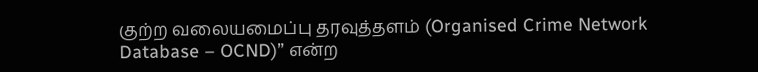குற்ற வலையமைப்பு தரவுத்தளம் (Organised Crime Network Database – OCND)” என்ற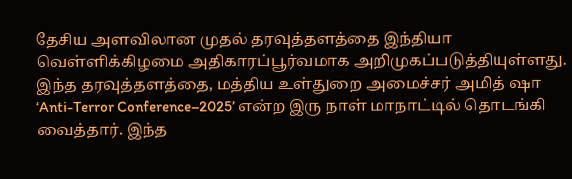தேசிய அளவிலான முதல் தரவுத்தளத்தை இந்தியா வெள்ளிக்கிழமை அதிகாரப்பூர்வமாக அறிமுகப்படுத்தியுள்ளது. இந்த தரவுத்தளத்தை, மத்திய உள்துறை அமைச்சர் அமித் ஷா ‘Anti-Terror Conference–2025’ என்ற இரு நாள் மாநாட்டில் தொடங்கி வைத்தார். இந்த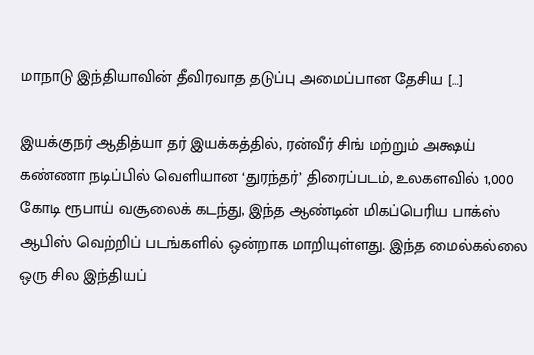மாநாடு இந்தியாவின் தீவிரவாத தடுப்பு அமைப்பான தேசிய […]

இயக்குநர் ஆதித்யா தர் இயக்கத்தில், ரன்வீர் சிங் மற்றும் அக்ஷய் கண்ணா நடிப்பில் வெளியான ‘துரந்தர்’ திரைப்படம், உலகளவில் 1,000 கோடி ரூபாய் வசூலைக் கடந்து, இந்த ஆண்டின் மிகப்பெரிய பாக்ஸ் ஆபிஸ் வெற்றிப் படங்களில் ஒன்றாக மாறியுள்ளது. இந்த மைல்கல்லை ஒரு சில இந்தியப்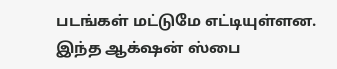படங்கள் மட்டுமே எட்டியுள்ளன. இந்த ஆக்‌ஷன் ஸ்பை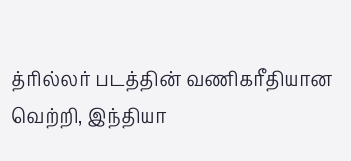த்ரில்லர் படத்தின் வணிகரீதியான வெற்றி, இந்தியா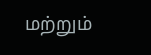மற்றும்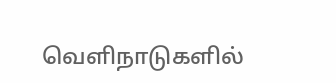வெளிநாடுகளில்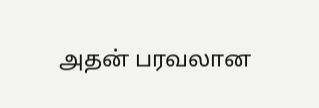அதன் பரவலான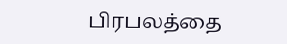பிரபலத்தை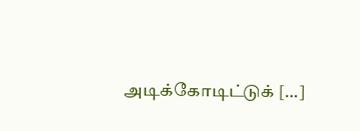அடிக்கோடிட்டுக் […]